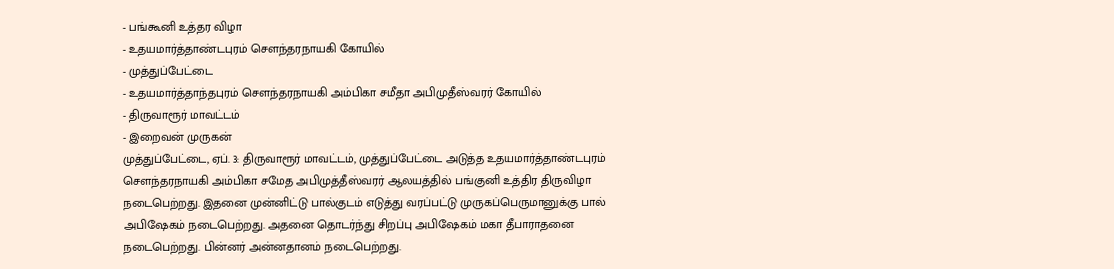- பங்கூனி உத்தர விழா
- உதயமார்த்தாண்டபுரம் சௌந்தரநாயகி கோயில்
- முத்துப்பேட்டை
- உதயமார்த்தாந்தபுரம் சௌந்தரநாயகி அம்பிகா சமீதா அபிமுதீஸ்வரர் கோயில்
- திருவாரூர் மாவட்டம்
- இறைவன் முருகன்
முத்துப்பேட்டை, ஏப். 3: திருவாரூர் மாவட்டம், முத்துப்பேட்டை அடுத்த உதயமார்த்தாண்டபுரம் சௌந்தரநாயகி அம்பிகா சமேத அபிமுத்தீஸ்வரர் ஆலயத்தில் பங்குனி உத்திர திருவிழா நடைபெற்றது. இதனை முன்னிட்டு பால்குடம் எடுத்து வரப்பட்டு முருகப்பெருமானுக்கு பால் அபிஷேகம் நடைபெற்றது. அதனை தொடர்ந்து சிறப்பு அபிஷேகம் மகா தீபாராதனை நடைபெற்றது. பின்னர் அன்னதானம் நடைபெற்றது.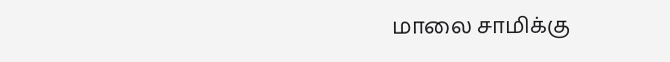மாலை சாமிக்கு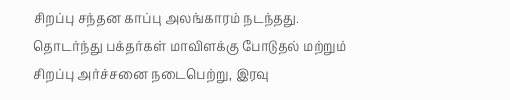சிறப்பு சந்தன காப்பு அலங்காரம் நடந்தது. தொடர்ந்து பக்தர்கள் மாவிளக்கு போடுதல் மற்றும் சிறப்பு அர்ச்சனை நடைபெற்று, இரவு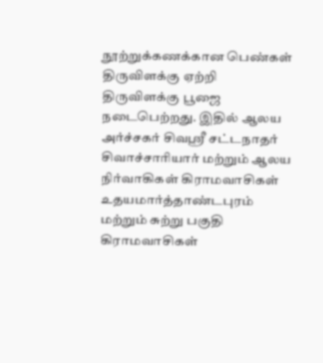நூற்றுக்கணக்கான பெண்கள் திருவிளக்கு ஏற்றி திருவிளக்கு பூஜை நடைபெற்றது. இதில் ஆலய அர்ச்சகர் சிவஸ்ரீ சட்டநாதர் சிவாச்சாரியார் மற்றும் ஆலய நிர்வாகிகள் கிராமவாசிகள் உதயமார்த்தாண்டபுரம் மற்றும் சுற்று பகுதி கிராமவாசிகள்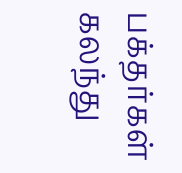பக்தர்கள் கலந்து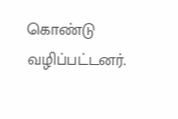கொண்டு வழிப்பட்டனர்.